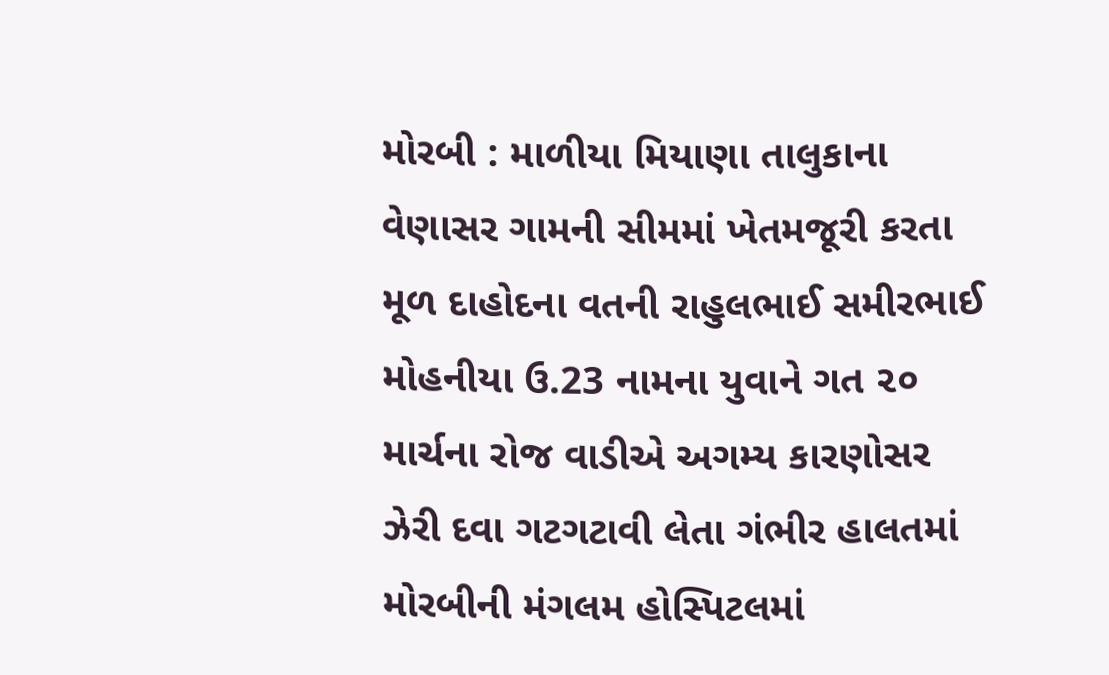મોરબી : માળીયા મિયાણા તાલુકાના વેણાસર ગામની સીમમાં ખેતમજૂરી કરતા મૂળ દાહોદના વતની રાહુલભાઈ સમીરભાઈ મોહનીયા ઉ.23 નામના યુવાને ગત ૨૦ માર્ચના રોજ વાડીએ અગમ્ય કારણોસર ઝેરી દવા ગટગટાવી લેતા ગંભીર હાલતમાં મોરબીની મંગલમ હોસ્પિટલમાં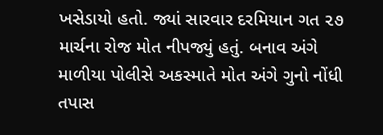ખસેડાયો હતો. જ્યાં સારવાર દરમિયાન ગત ૨૭ માર્ચના રોજ મોત નીપજ્યું હતું. બનાવ અંગે માળીયા પોલીસે અકસ્માતે મોત અંગે ગુનો નોંધી તપાસ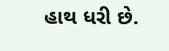હાથ ધરી છે.